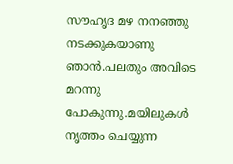സൗഹൃദ മഴ നനഞ്ഞു നടക്കുകയാണു ഞാന്‍.പലതും അവിടെ മറന്നു പോകുന്നു.മയിലുകള്‍ നൃത്തം ചെയ്യുന്ന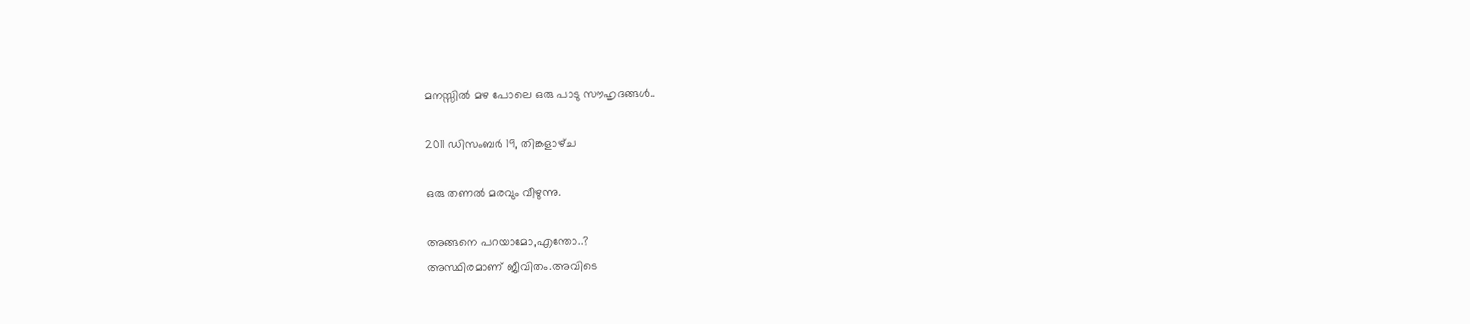മനസ്സില്‍ മഴ പോലെ ഒരു പാടു സൗഹൃദങ്ങള്‍..

2011 ഡിസംബർ 19, തിങ്കളാഴ്‌ച

ഒരു തണല്‍ മരവും വീഴുന്നു.

അങ്ങനെ പറയാമോ,എന്തോ..?
അസ്ഥിരമാണ് ജീവിതം.അവിടെ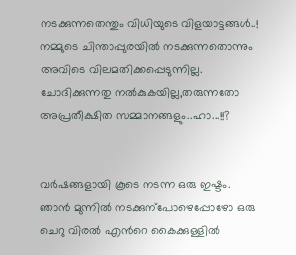നടക്കുന്നതെന്തും വിധിയുടെ വിളയാട്ടങ്ങള്‍..!
നമ്മുടെ ചിന്താപ്പുരയില്‍ നടക്കുന്നതൊന്നും അവിടെ വിലമതിക്കപ്പെടുന്നില്ല.
ചോദിക്കുന്നതു നല്‍കുകയില്ല,തരുന്നതോ അപ്രതീക്ഷിത സമ്മാനങ്ങളും..ഹാ...!!?


വര്‍ഷങ്ങളായി കൂടെ നടന്ന ഒരു ഇഷ്ടം.
ഞാന്‍ മുന്നില്‍ നടക്കുന്പോഴെപ്പോഴോ ഒരു ചെറു വിരല്‍ എന്‍റെ കൈക്കുള്ളില്‍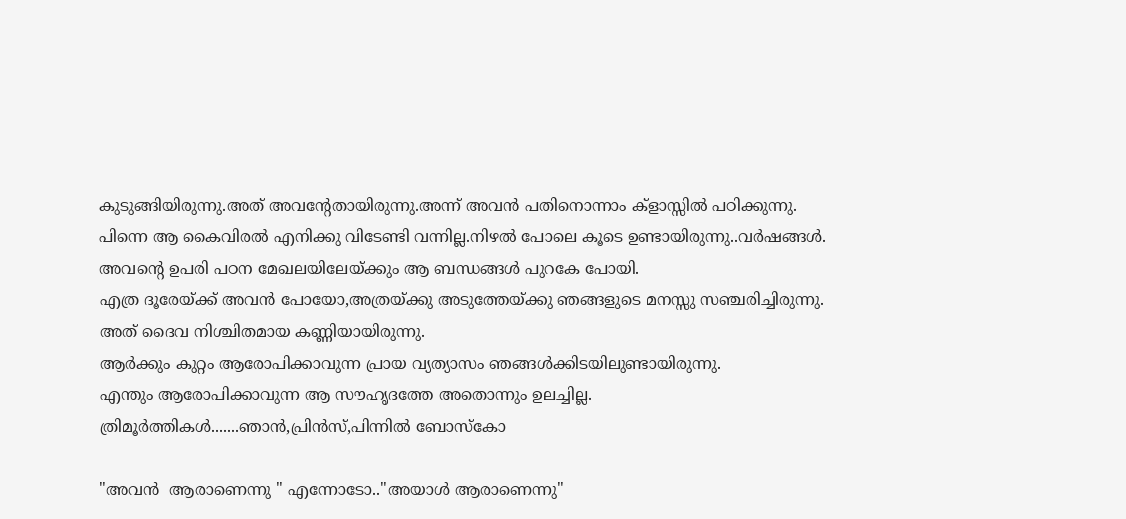കുടുങ്ങിയിരുന്നു.അത് അവന്‍റേതായിരുന്നു.അന്ന് അവന്‍ പതിനൊന്നാം ക്ളാസ്സില്‍ പഠിക്കുന്നു.
പിന്നെ ആ കൈവിരല്‍ എനിക്കു വിടേണ്ടി വന്നില്ല.നിഴല്‍ പോലെ കൂടെ ഉണ്ടായിരുന്നു..വര്‍ഷങ്ങള്‍.
അവന്‍റെ ഉപരി പഠന മേഖലയിലേയ്ക്കും ആ ബന്ധങ്ങള്‍ പുറകേ പോയി.
എത്ര ദൂരേയ്ക്ക് അവന്‍ പോയോ,അത്രയ്ക്കു അടുത്തേയ്ക്കു ഞങ്ങളുടെ മനസ്സു സഞ്ചരിച്ചിരുന്നു.
അത് ദൈവ നിശ്ചിതമായ കണ്ണിയായിരുന്നു.
ആര്‍ക്കും കുറ്റം ആരോപിക്കാവുന്ന പ്രായ വ്യത്യാസം ഞങ്ങള്‍ക്കിടയിലുണ്ടായിരുന്നു.
എന്തും ആരോപിക്കാവുന്ന ആ സൗഹൃദത്തേ അതൊന്നും ഉലച്ചില്ല.
ത്രിമൂര്‍ത്തികള്‍.......ഞാന്‍,പ്രിന്‍സ്,പിന്നില്‍ ബോസ്കോ

"അവന്‍  ആരാണെന്നു " എന്നോടോ.."അയാള്‍ ആരാണെന്നു"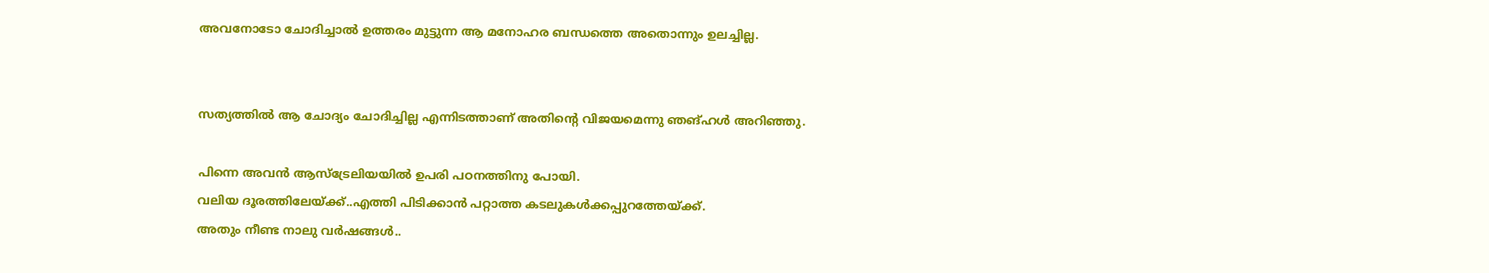അവനോടോ ചോദിച്ചാല്‍ ഉത്തരം മുട്ടുന്ന ആ മനോഹര ബന്ധത്തെ അതൊന്നും ഉലച്ചില്ല.


സത്യത്തില്‍ ആ ചോദ്യം ചോദിച്ചില്ല എന്നിടത്താണ് അതിന്‍റെ വിജയമെന്നു ഞങ്ഹള്‍ അറിഞ്ഞു.

പിന്നെ അവന്‍ ആസ്ട്രേലിയയില്‍ ഉപരി പഠനത്തിനു പോയി.
വലിയ ദൂരത്തിലേയ്ക്ക്..എത്തി പിടിക്കാന്‍ പറ്റാത്ത കടലുകള്‍ക്കപ്പുറത്തേയ്ക്ക്.
അതും നീണ്ട നാലു വര്‍ഷങ്ങള്‍..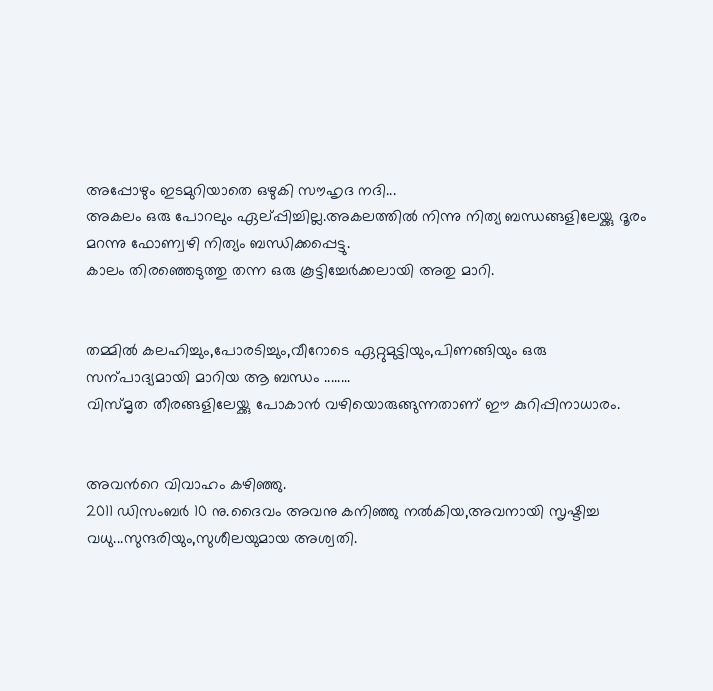അപ്പോഴും ഇടമുറിയാതെ ഒഴുകി സൗഹൃദ നദി...
അകലം ഒരു പോറലും ഏല്പ്പിച്ചില്ല.അകലത്തില്‍ നിന്നു നിത്യ ബന്ധങ്ങളിലേയ്ക്കു ദൂരം മറന്നു ഫോണ്വ‍ഴി നിത്യം ബന്ധിക്കപ്പെട്ടു.
കാലം തിരഞ്ഞെടുത്തു തന്ന ഒരു കൂട്ടിച്ചേര്‍ക്കലായി അതു മാറി.


തമ്മില്‍ കലഹിച്ചും,പോരടിച്ചും,വീറോടെ ഏറ്റുമുട്ടിയും,പിണങ്ങിയും ഒരു സന്പാദ്യമായി മാറിയ ആ ബന്ധം ........
വിസ്മൃത തീരങ്ങളിലേയ്ക്കു പോകാന്‍ വഴിയൊരുങ്ങുന്നതാണ് ഈ കുറിപ്പിനാധാരം.


അവന്‍റെ വിവാഹം കഴിഞ്ഞു.
2011 ഡിസംബര്‍ 10 നു.ദൈവം അവനു കനിഞ്ഞു നല്‍കിയ,അവനായി സൃഷ്ടിച്ച വധു...സുന്ദരിയും,സുശീലയുമായ അശ്വതി.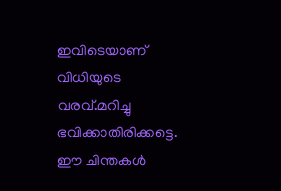ഇവിടെയാണ് വിധിയുടെ വരവ്.മറിച്ചു ഭവിക്കാതിരിക്കട്ടെ.
ഈ ചിന്തകള്‍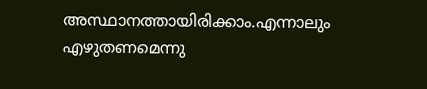അസ്ഥാനത്തായിരിക്കാം.എന്നാലും എഴുതണമെന്നു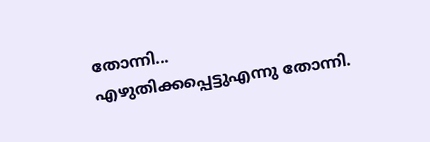തോന്നി...
എഴുതിക്കപ്പെട്ടുഎന്നു തോന്നി.